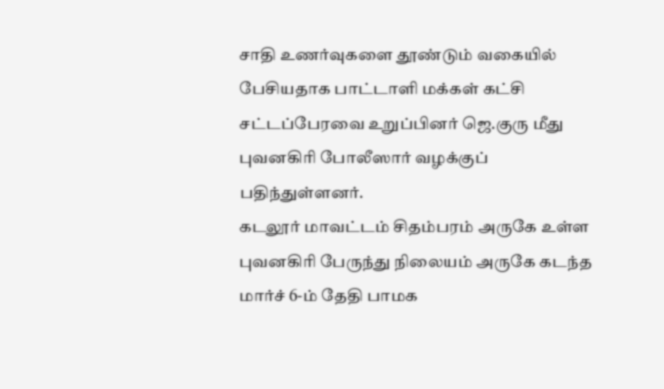சாதி உணர்வுகளை தூண்டும் வகையில் பேசியதாக பாட்டாளி மக்கள் கட்சி சட்டப்பேரவை உறுப்பினர் ஜெ.குரு மீது புவனகிரி போலீஸார் வழக்குப் பதிந்துள்ளனர்.
கடலூர் மாவட்டம் சிதம்பரம் அருகே உள்ள புவனகிரி பேருந்து நிலையம் அருகே கடந்த மார்ச் 6-ம் தேதி பாமக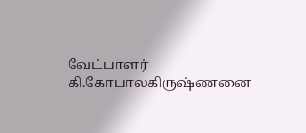வேட்பாளர் கி.கோபாலகிருஷ்ணனை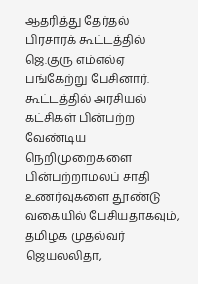ஆதரித்து தேர்தல் பிரசாரக் கூட்டத்தில் ஜெ.குரு எம்எல்ஏ பங்கேற்று பேசினார்.
கூட்டத்தில் அரசியல் கட்சிகள் பின்பற்ற வேண்டிய நெறிமுறைகளை பின்பற்றாமலப் சாதி உணர்வுகளை தூண்டு வகையில் பேசியதாகவும், தமிழக முதல்வர் ஜெயலலிதா,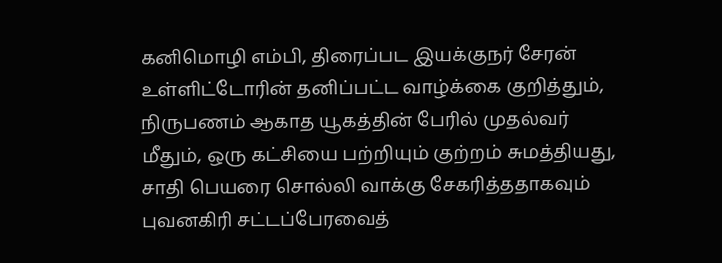கனிமொழி எம்பி, திரைப்பட இயக்குநர் சேரன் உள்ளிட்டோரின் தனிப்பட்ட வாழ்க்கை குறித்தும், நிருபணம் ஆகாத யூகத்தின் பேரில் முதல்வர் மீதும், ஒரு கட்சியை பற்றியும் குற்றம் சுமத்தியது, சாதி பெயரை சொல்லி வாக்கு சேகரித்ததாகவும் புவனகிரி சட்டப்பேரவைத்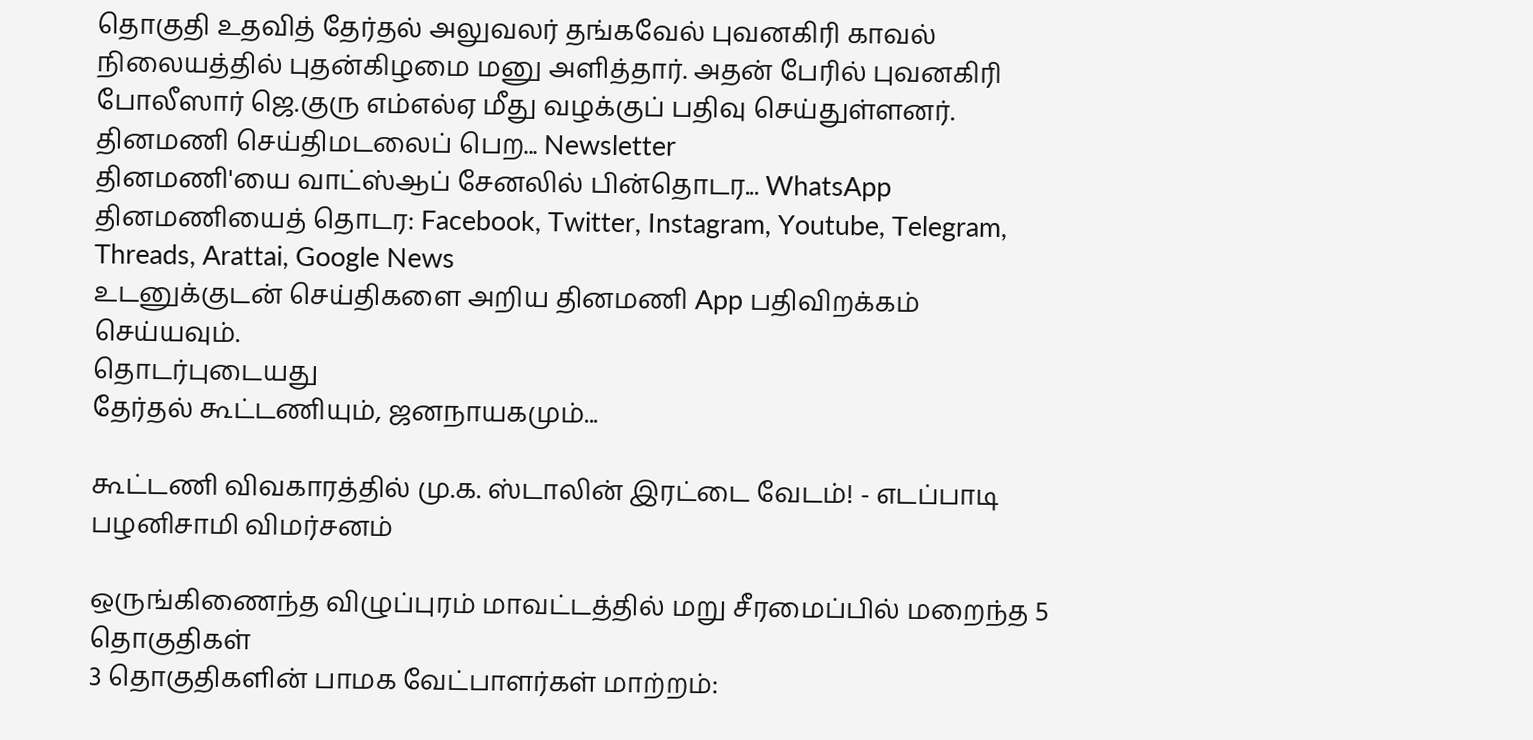தொகுதி உதவித் தேர்தல் அலுவலர் தங்கவேல் புவனகிரி காவல் நிலையத்தில் புதன்கிழமை மனு அளித்தார். அதன் பேரில் புவனகிரி போலீஸார் ஜெ.குரு எம்எல்ஏ மீது வழக்குப் பதிவு செய்துள்ளனர்.
தினமணி செய்திமடலைப் பெற... Newsletter
தினமணி'யை வாட்ஸ்ஆப் சேனலில் பின்தொடர... WhatsApp
தினமணியைத் தொடர: Facebook, Twitter, Instagram, Youtube, Telegram, Threads, Arattai, Google News
உடனுக்குடன் செய்திகளை அறிய தினமணி App பதிவிறக்கம் செய்யவும்.
தொடர்புடையது
தேர்தல் கூட்டணியும், ஜனநாயகமும்...

கூட்டணி விவகாரத்தில் மு.க. ஸ்டாலின் இரட்டை வேடம்! - எடப்பாடி பழனிசாமி விமர்சனம்

ஒருங்கிணைந்த விழுப்புரம் மாவட்டத்தில் மறு சீரமைப்பில் மறைந்த 5 தொகுதிகள்
3 தொகுதிகளின் பாமக வேட்பாளர்கள் மாற்றம்: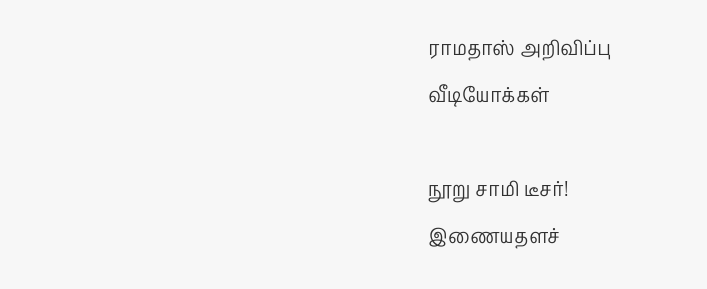ராமதாஸ் அறிவிப்பு
வீடியோக்கள்

நூறு சாமி டீசர்!
இணையதளச்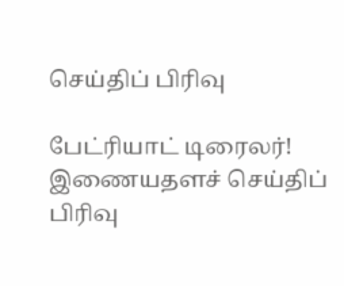செய்திப் பிரிவு

பேட்ரியாட் டிரைலர்!
இணையதளச் செய்திப் பிரிவு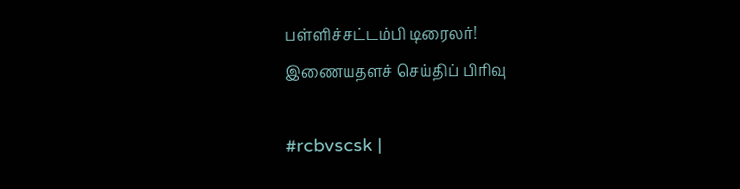பள்ளிச்சட்டம்பி டிரைலர்!
இணையதளச் செய்திப் பிரிவு

#rcbvscsk |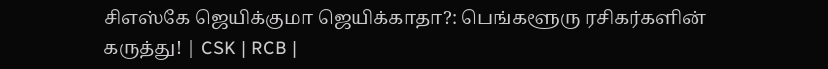சிஎஸ்கே ஜெயிக்குமா ஜெயிக்காதா?: பெங்களூரு ரசிகர்களின் கருத்து! | CSK | RCB |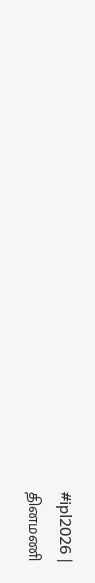#ipl2026 |
தினமணி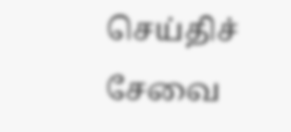செய்திச் சேவை